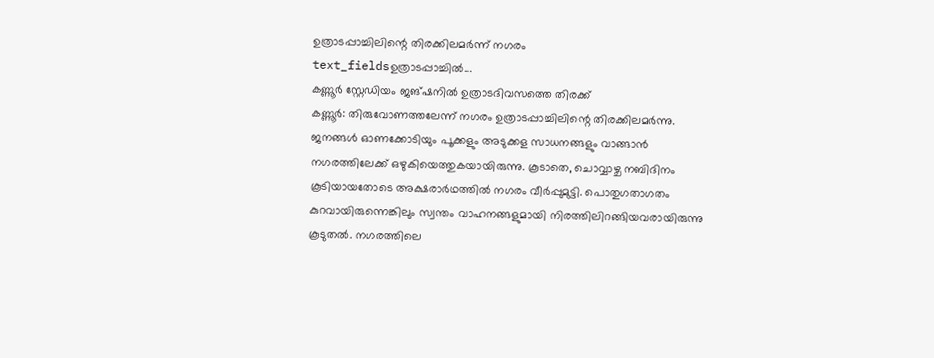ഉത്രാടപ്പാച്ചിലിന്റെ തിരക്കിലമർന്ന് നഗരം
text_fieldsഉത്രാടപ്പാച്ചിൽ...
കണ്ണൂർ സ്റ്റേഡിയം ജങ്ഷനിൽ ഉത്രാടദിവസത്തെ തിരക്ക്
കണ്ണൂർ: തിരുവോണത്തലേന്ന് നഗരം ഉത്രാടപ്പാച്ചിലിന്റെ തിരക്കിലമർന്നു. ജനങ്ങൾ ഓണക്കോടിയും പൂക്കളും അടുക്കള സാധനങ്ങളും വാങ്ങാൻ നഗരത്തിലേക്ക് ഒഴുകിയെത്തുകയായിരുന്നു. കൂടാതെ, ചൊവ്വാഴ്ച നബിദിനം കൂടിയായതോടെ അക്ഷരാർഥത്തിൽ നഗരം വീർപ്പുമുട്ടി. പൊതുഗതാഗതം കുറവായിരുന്നെങ്കിലും സ്വന്തം വാഹനങ്ങളുമായി നിരത്തിലിറങ്ങിയവരായിരുന്നു കൂടുതൽ. നഗരത്തിലെ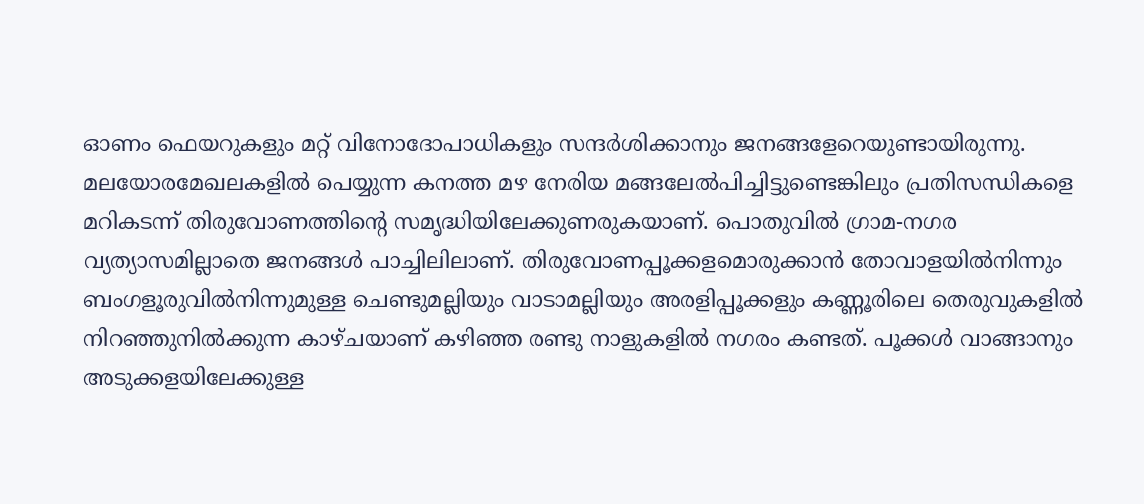ഓണം ഫെയറുകളും മറ്റ് വിനോദോപാധികളും സന്ദർശിക്കാനും ജനങ്ങളേറെയുണ്ടായിരുന്നു. മലയോരമേഖലകളിൽ പെയ്യുന്ന കനത്ത മഴ നേരിയ മങ്ങലേൽപിച്ചിട്ടുണ്ടെങ്കിലും പ്രതിസന്ധികളെ മറികടന്ന് തിരുവോണത്തിന്റെ സമൃദ്ധിയിലേക്കുണരുകയാണ്. പൊതുവിൽ ഗ്രാമ-നഗര വ്യത്യാസമില്ലാതെ ജനങ്ങൾ പാച്ചിലിലാണ്. തിരുവോണപ്പൂക്കളമൊരുക്കാൻ തോവാളയിൽനിന്നും ബംഗളൂരുവിൽനിന്നുമുള്ള ചെണ്ടുമല്ലിയും വാടാമല്ലിയും അരളിപ്പൂക്കളും കണ്ണൂരിലെ തെരുവുകളിൽ നിറഞ്ഞുനിൽക്കുന്ന കാഴ്ചയാണ് കഴിഞ്ഞ രണ്ടു നാളുകളിൽ നഗരം കണ്ടത്. പൂക്കൾ വാങ്ങാനും അടുക്കളയിലേക്കുള്ള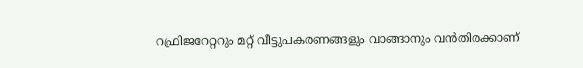റഫ്രിജറേറ്ററും മറ്റ് വീട്ടുപകരണങ്ങളും വാങ്ങാനും വൻതിരക്കാണ്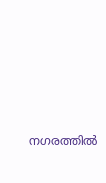നഗരത്തിൽ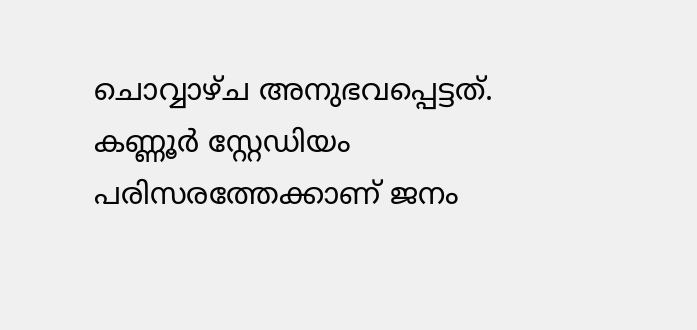ചൊവ്വാഴ്ച അനുഭവപ്പെട്ടത്. കണ്ണൂർ സ്റ്റേഡിയം പരിസരത്തേക്കാണ് ജനം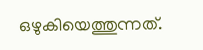ഒഴുകിയെത്തുന്നത്.